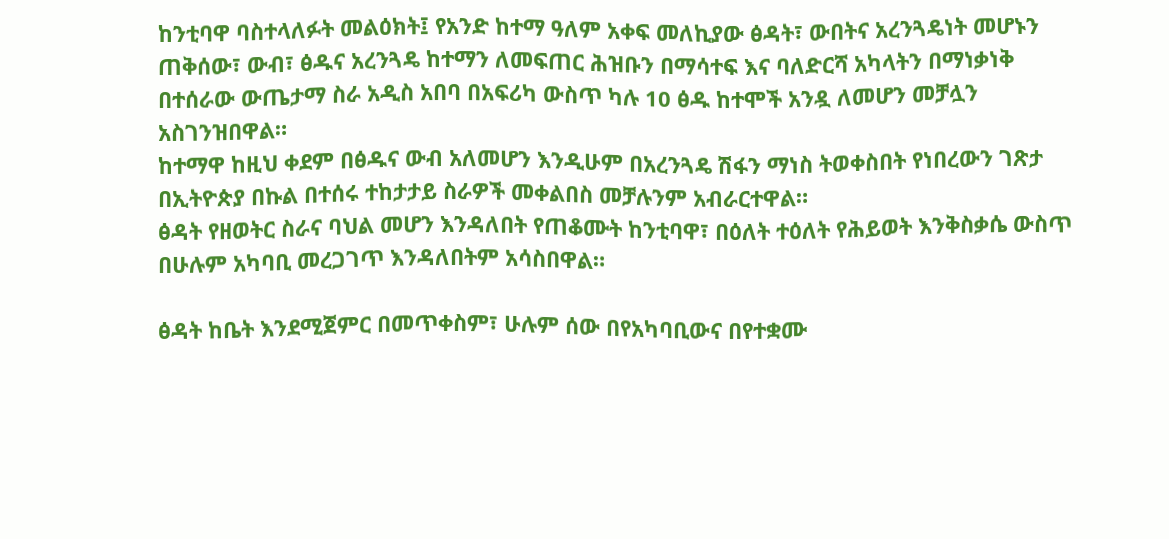ከንቲባዋ ባስተላለፉት መልዕክት፤ የአንድ ከተማ ዓለም አቀፍ መለኪያው ፅዳት፣ ውበትና አረንጓዴነት መሆኑን ጠቅሰው፣ ውብ፣ ፅዱና አረንጓዴ ከተማን ለመፍጠር ሕዝቡን በማሳተፍ እና ባለድርሻ አካላትን በማነቃነቅ በተሰራው ውጤታማ ስራ አዲስ አበባ በአፍሪካ ውስጥ ካሉ 10 ፅዱ ከተሞች አንዷ ለመሆን መቻሏን አስገንዝበዋል።
ከተማዋ ከዚህ ቀደም በፅዱና ውብ አለመሆን እንዲሁም በአረንጓዴ ሽፋን ማነስ ትወቀስበት የነበረውን ገጽታ በኢትዮጵያ በኩል በተሰሩ ተከታታይ ስራዎች መቀልበስ መቻሉንም አብራርተዋል።
ፅዳት የዘወትር ስራና ባህል መሆን እንዳለበት የጠቆሙት ከንቲባዋ፣ በዕለት ተዕለት የሕይወት እንቅስቃሴ ውስጥ በሁሉም አካባቢ መረጋገጥ እንዳለበትም አሳስበዋል።

ፅዳት ከቤት እንደሚጀምር በመጥቀስም፣ ሁሉም ሰው በየአካባቢውና በየተቋሙ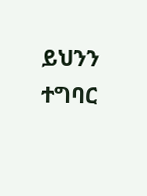ይህንን ተግባር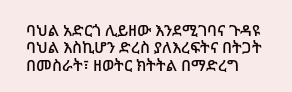ባህል አድርጎ ሊይዘው እንደሚገባና ጉዳዩ ባህል እስኪሆን ድረስ ያለእረፍትና በትጋት በመስራት፣ ዘወትር ክትትል በማድረግ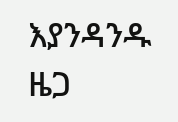እያንዳንዱ ዜጋ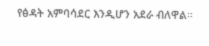የፅዳት አምባሳደር እንዲሆን አደራ ብለዋል።